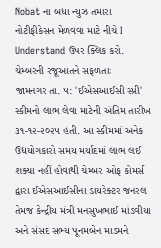Nobat ના બધા ન્યુઝ તમારા નોટીફીકેસન મેળવવા માટે નીચે I Understand ઉપર ક્લિક કરો.
ચેમ્બરની રજૂઆતને સફળતાઃ
જામનગર તા. ૫: 'ઈએસઆઈસી સ્પ્રી' સ્કીમનો લાભ લેવા માટેની અંતિમ તારીખ ૩૧-૧૨-૨૦૨૫ હતી. આ સ્કીમમાં અનેક ઉદ્યયોગકારો સમય મર્યાદમાં લાભ લઈ શક્યા નહીં હોવાથી ચેમ્બર ઓફ કોમર્સ દ્વારા ઈએસઆઈસીના ડાયરેક્ટર જનરલ તેમજ કેન્દ્રીય મંત્રી મનસુખભાઈ માંડવીયા અને સંસદ સભ્ય પૂનમબેન માડમને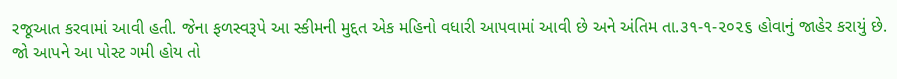રજૂઆત કરવામાં આવી હતી. જેના ફળસ્વરૂપે આ સ્કીમની મુદ્દત એક મહિનો વધારી આપવામાં આવી છે અને અંતિમ તા.૩૧-૧-૨૦૨૬ હોવાનું જાહેર કરાયું છે.
જો આપને આ પોસ્ટ ગમી હોય તો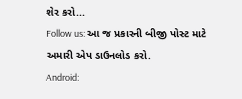શેર કરો...
Follow us: આ જ પ્રકારની બીજી પોસ્ટ માટે અમારી એપ ડાઉનલોડ કરો.
Android: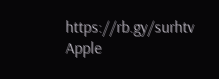https://rb.gy/surhtv
Apple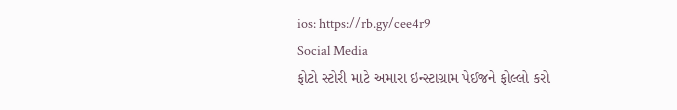ios: https://rb.gy/cee4r9
Social Media
ફોટો સ્ટોરી માટે અમારા ઇન્સ્ટાગ્રામ પેઈજને ફોલ્લો કરો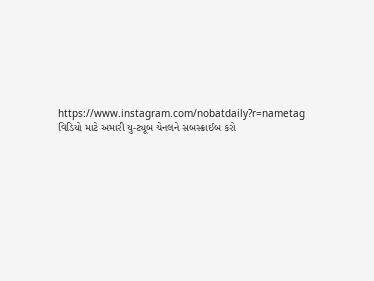https://www.instagram.com/nobatdaily?r=nametag
વિડિયો માટે અમારી યુ-ટ્યૂબ ચેનલને સબસ્ક્રાઈબ કરો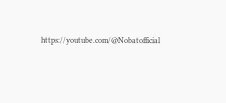https://youtube.com/@Nobatofficial